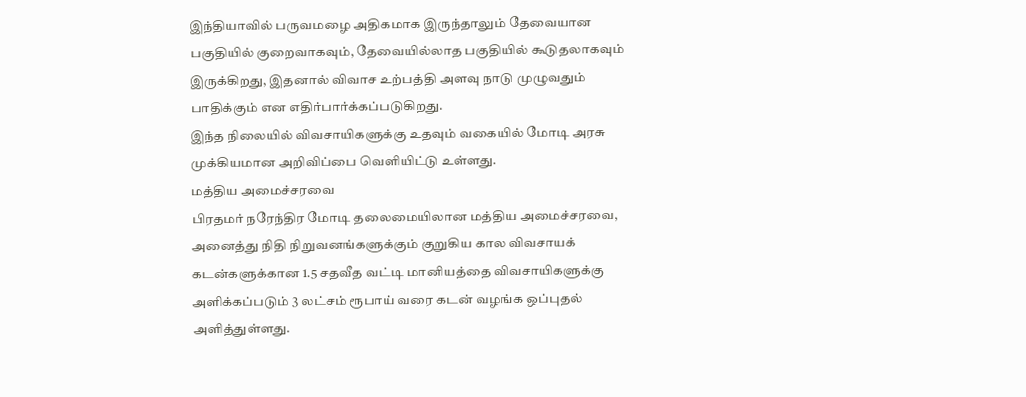இந்தியாவில் பருவமழை அதிகமாக இருந்தாலும் தேவையான பகுதியில் குறைவாகவும், தேவையில்லாத பகுதியில் கூடுதலாகவும் இருக்கிறது, இதனால் விவாச உற்பத்தி அளவு நாடு முழுவதும் பாதிக்கும் என எதிர்பார்க்கப்படுகிறது.
இந்த நிலையில் விவசாயிகளுக்கு உதவும் வகையில் மோடி அரசு முக்கியமான அறிவிப்பை வெளியிட்டு உள்ளது.
மத்திய அமைச்சரவை
பிரதமர் நரேந்திர மோடி தலைமையிலான மத்திய அமைச்சரவை, அனைத்து நிதி நிறுவனங்களுக்கும் குறுகிய கால விவசாயக் கடன்களுக்கான 1.5 சதவீத வட்டி மானியத்தை விவசாயிகளுக்கு அளிக்கப்படும் 3 லட்சம் ரூபாய் வரை கடன் வழங்க ஒப்புதல் அளித்துள்ளது.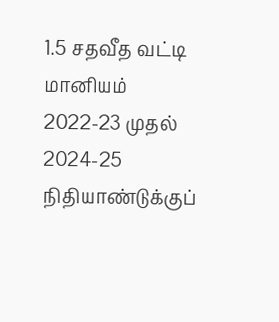1.5 சதவீத வட்டி மானியம்
2022-23 முதல் 2024-25 நிதியாண்டுக்குப்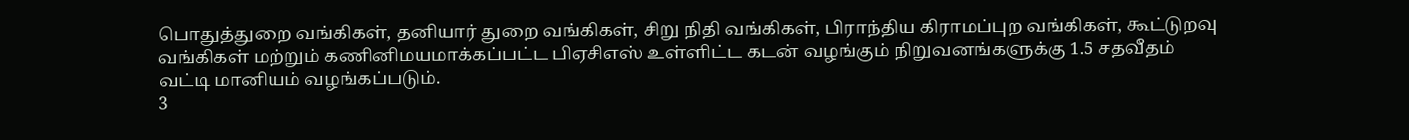பொதுத்துறை வங்கிகள், தனியார் துறை வங்கிகள், சிறு நிதி வங்கிகள், பிராந்திய கிராமப்புற வங்கிகள், கூட்டுறவு வங்கிகள் மற்றும் கணினிமயமாக்கப்பட்ட பிஏசிஎஸ் உள்ளிட்ட கடன் வழங்கும் நிறுவனங்களுக்கு 1.5 சதவீதம் வட்டி மானியம் வழங்கப்படும்.
3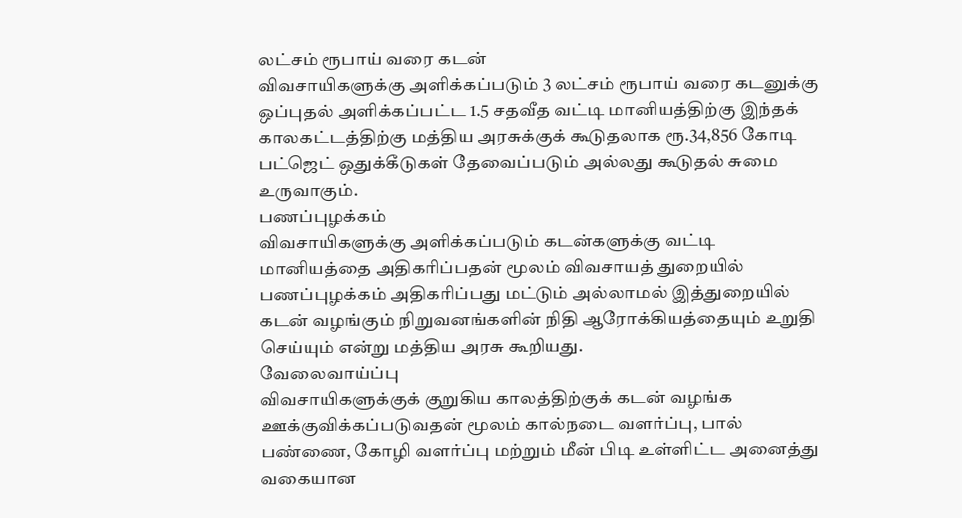லட்சம் ரூபாய் வரை கடன்
விவசாயிகளுக்கு அளிக்கப்படும் 3 லட்சம் ரூபாய் வரை கடனுக்கு ஒப்புதல் அளிக்கப்பட்ட 1.5 சதவீத வட்டி மானியத்திற்கு இந்தக் காலகட்டத்திற்கு மத்திய அரசுக்குக் கூடுதலாக ரூ.34,856 கோடி பட்ஜெட் ஒதுக்கீடுகள் தேவைப்படும் அல்லது கூடுதல் சுமை உருவாகும்.
பணப்புழக்கம்
விவசாயிகளுக்கு அளிக்கப்படும் கடன்களுக்கு வட்டி மானியத்தை அதிகரிப்பதன் மூலம் விவசாயத் துறையில் பணப்புழக்கம் அதிகரிப்பது மட்டும் அல்லாமல் இத்துறையில் கடன் வழங்கும் நிறுவனங்களின் நிதி ஆரோக்கியத்தையும் உறுதி செய்யும் என்று மத்திய அரசு கூறியது.
வேலைவாய்ப்பு
விவசாயிகளுக்குக் குறுகிய காலத்திற்குக் கடன் வழங்க ஊக்குவிக்கப்படுவதன் மூலம் கால்நடை வளர்ப்பு, பால் பண்ணை, கோழி வளர்ப்பு மற்றும் மீன் பிடி உள்ளிட்ட அனைத்து வகையான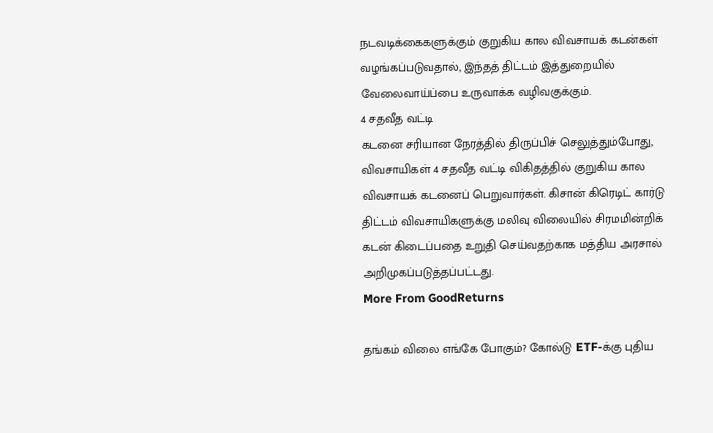நடவடிக்கைகளுக்கும் குறுகிய கால விவசாயக் கடன்கள் வழங்கப்படுவதால், இந்தத் திட்டம் இத்துறையில் வேலைவாய்ப்பை உருவாக்க வழிவகுக்கும்.
4 சதவீத வட்டி
கடனை சரியான நேரத்தில் திருப்பிச் செலுத்தும்போது, விவசாயிகள் 4 சதவீத வட்டி விகிதத்தில் குறுகிய கால விவசாயக் கடனைப் பெறுவார்கள். கிசான் கிரெடிட் கார்டு திட்டம் விவசாயிகளுக்கு மலிவு விலையில் சிரமமின்றிக் கடன் கிடைப்பதை உறுதி செய்வதற்காக மத்திய அரசால் அறிமுகப்படுத்தப்பட்டது.
More From GoodReturns

தங்கம் விலை எங்கே போகும்? கோல்டு ETF-க்கு புதிய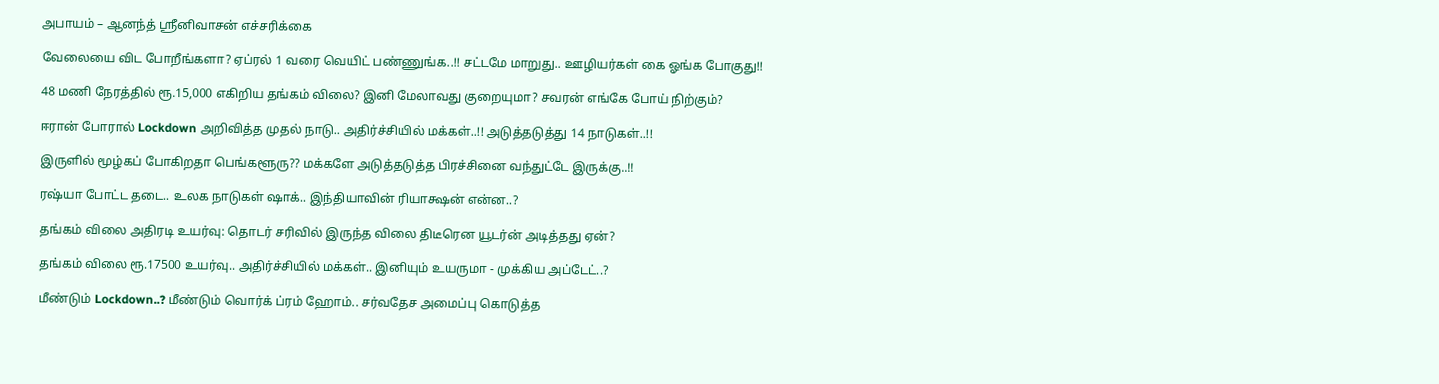அபாயம் – ஆனந்த் ஸ்ரீனிவாசன் எச்சரிக்கை

வேலையை விட போறீங்களா? ஏப்ரல் 1 வரை வெயிட் பண்ணுங்க..!! சட்டமே மாறுது.. ஊழியர்கள் கை ஓங்க போகுது!!

48 மணி நேரத்தில் ரூ.15,000 எகிறிய தங்கம் விலை? இனி மேலாவது குறையுமா? சவரன் எங்கே போய் நிற்கும்?

ஈரான் போரால் Lockdown அறிவித்த முதல் நாடு.. அதிர்ச்சியில் மக்கள்..!! அடுத்தடுத்து 14 நாடுகள்..!!

இருளில் மூழ்கப் போகிறதா பெங்களூரு?? மக்களே அடுத்தடுத்த பிரச்சினை வந்துட்டே இருக்கு..!!

ரஷ்யா போட்ட தடை.. உலக நாடுகள் ஷாக்.. இந்தியாவின் ரியாக்ஷன் என்ன..?

தங்கம் விலை அதிரடி உயர்வு: தொடர் சரிவில் இருந்த விலை திடீரென யூடர்ன் அடித்தது ஏன்?

தங்கம் விலை ரூ.17500 உயர்வு.. அதிர்ச்சியில் மக்கள்.. இனியும் உயருமா - முக்கிய அப்டேட்..?

மீண்டும் Lockdown..? மீண்டும் வொர்க் ப்ரம் ஹோம்.. சர்வதேச அமைப்பு கொடுத்த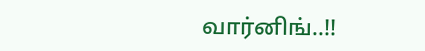வார்னிங்..!!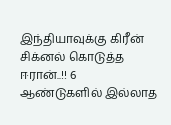இந்தியாவுக்கு கிரீன் சிக்னல் கொடுத்த ஈரான்..!! 6 ஆண்டுகளில் இல்லாத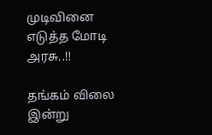முடிவினை எடுத்த மோடி அரசு..!!

தங்கம் விலை இன்று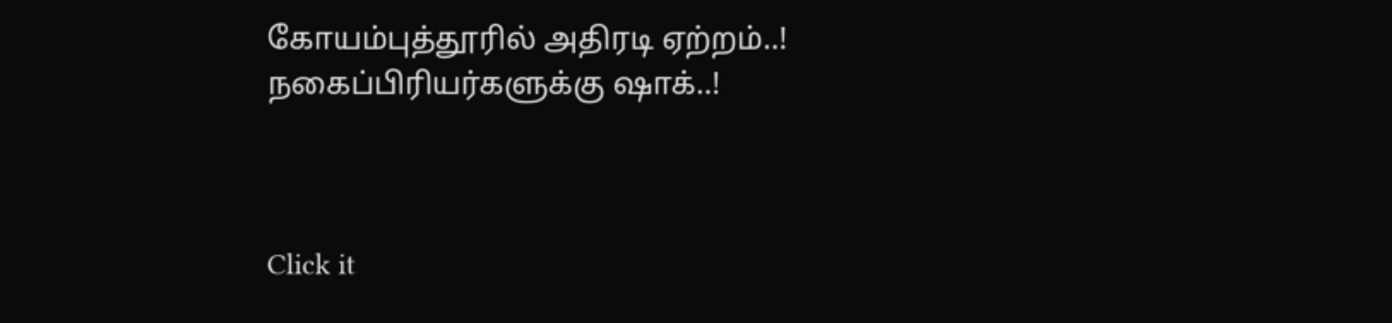கோயம்புத்தூரில் அதிரடி ஏற்றம்..! நகைப்பிரியர்களுக்கு ஷாக்..!



Click it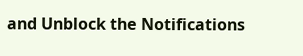and Unblock the Notifications